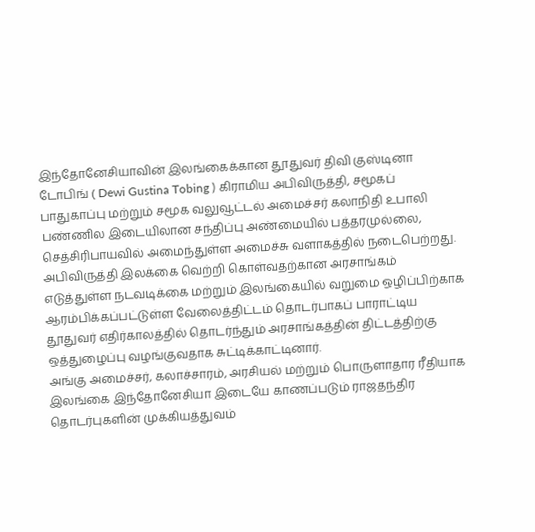இந்தோனேசியாவின் இலங்கைக்கான தூதுவர் திவி குஸ்டினா டோபிங் ( Dewi Gustina Tobing ) கிராமிய அபிவிருத்தி, சமூகப் பாதுகாப்பு மற்றும் சமூக வலுவூட்டல் அமைச்சர் கலாநிதி உபாலி பண்ணில இடையிலான சந்திப்பு அண்மையில் பத்தரமுல்லை, செத்சிரிபாயவில் அமைந்துள்ள அமைச்சு வளாகத்தில் நடைபெற்றது.
அபிவிருத்தி இலக்கை வெற்றி கொள்வதற்கான அரசாங்கம் எடுத்துள்ள நடவடிக்கை மற்றும் இலங்கையில் வறுமை ஒழிப்பிற்காக ஆரம்பிக்கப்பட்டுள்ள வேலைத்திட்டம் தொடர்பாகப் பாராட்டிய தூதுவர் எதிர்காலத்தில் தொடர்ந்தும் அரசாங்கத்தின் திட்டத்திற்கு ஒத்துழைப்பு வழங்குவதாக சுட்டிக்காட்டினார்.
அங்கு அமைச்சர், கலாச்சாரம், அரசியல் மற்றும் பொருளாதார ரீதியாக இலங்கை இந்தோனேசியா இடையே காணப்படும் ராஜதந்திர தொடர்புகளின் முக்கியத்துவம்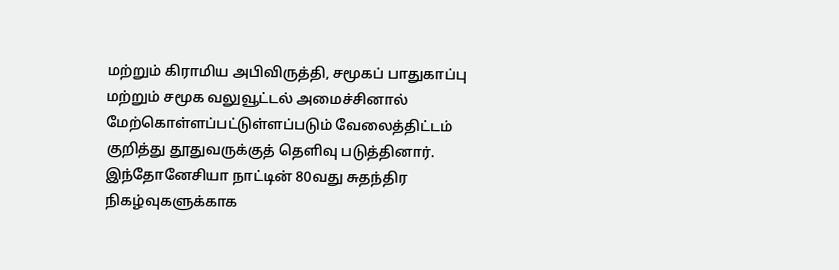மற்றும் கிராமிய அபிவிருத்தி, சமூகப் பாதுகாப்பு மற்றும் சமூக வலுவூட்டல் அமைச்சினால் மேற்கொள்ளப்பட்டுள்ளப்படும் வேலைத்திட்டம் குறித்து தூதுவருக்குத் தெளிவு படுத்தினார்.
இந்தோனேசியா நாட்டின் 80வது சுதந்திர நிகழ்வுகளுக்காக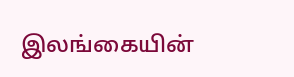இலங்கையின்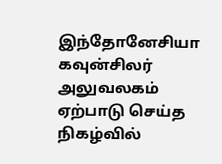இந்தோனேசியா கவுன்சிலர் அலுவலகம் ஏற்பாடு செய்த நிகழ்வில்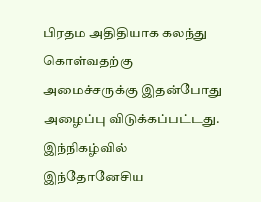பிரதம அதிதியாக கலந்து கொள்வதற்கு அமைச்சருக்கு இதன்போது அழைப்பு விடுக்கப்பட்டது.
இந்நிகழ்வில் இந்தோனேசிய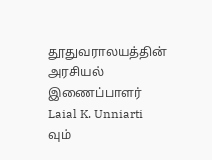தூதுவராலயத்தின் அரசியல் இணைப்பாளர் Laial K. Unniarti வும்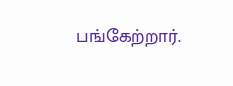பங்கேற்றார்.